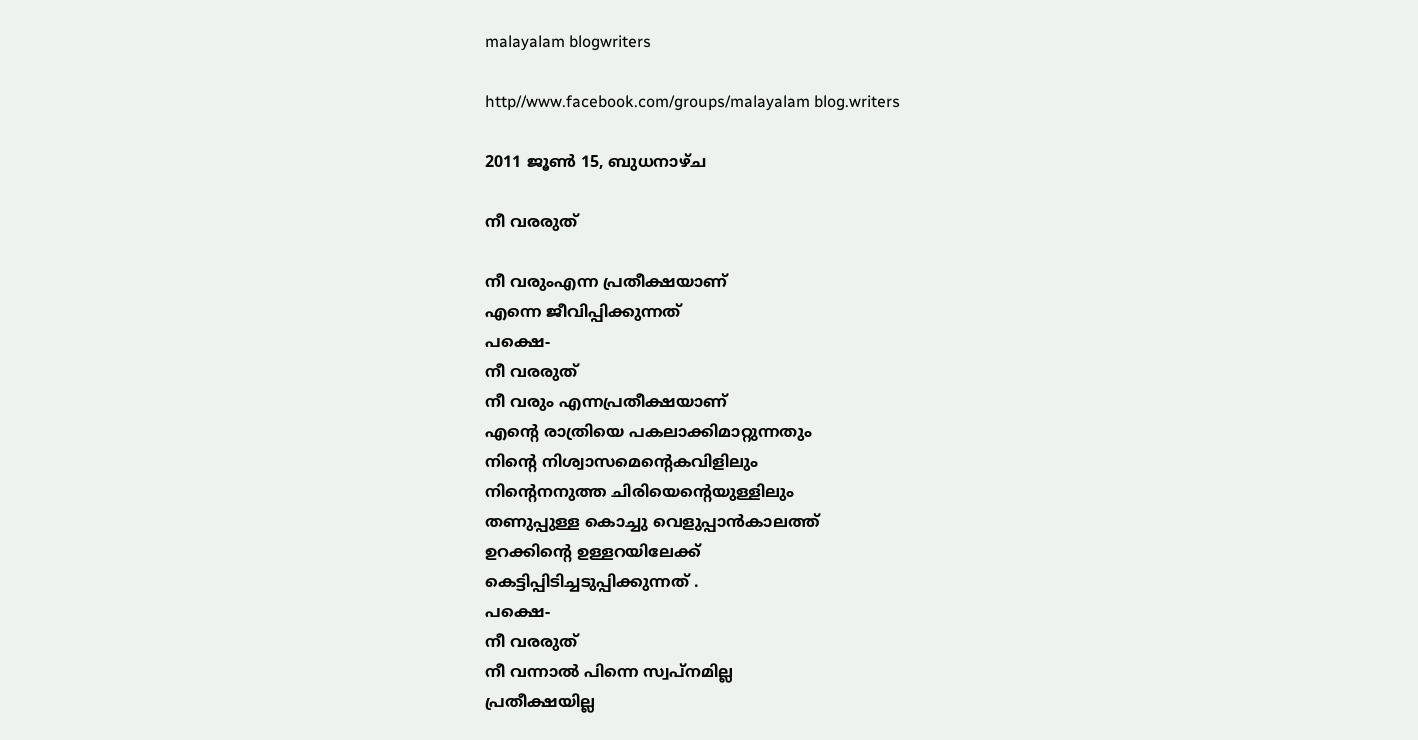malayalam blogwriters

http//www.facebook.com/groups/malayalam blog.writers

2011 ജൂൺ 15, ബുധനാഴ്‌ച

നീ വരരുത്

നീ വരുംഎന്ന പ്രതീക്ഷയാണ്
എന്നെ ജീവിപ്പിക്കുന്നത്‌
പക്ഷെ-
നീ വരരുത്
നീ വരും എന്നപ്രതീക്ഷയാണ്
എന്റെ രാത്രിയെ പകലാക്കിമാറ്റുന്നതും
നിന്റെ നിശ്വാസമെന്റെകവിളിലും
നിന്റെനനുത്ത ചിരിയെന്റെയുള്ളിലും
തണുപ്പുള്ള കൊച്ചു വെളുപ്പാന്‍കാലത്ത്
ഉറക്കിന്റെ ഉള്ളറയിലേക്ക്
കെട്ടിപ്പിടിച്ചടുപ്പിക്കുന്നത് .
പക്ഷെ-
നീ വരരുത്
നീ വന്നാല്‍ പിന്നെ സ്വപ്നമില്ല
പ്രതീക്ഷയില്ല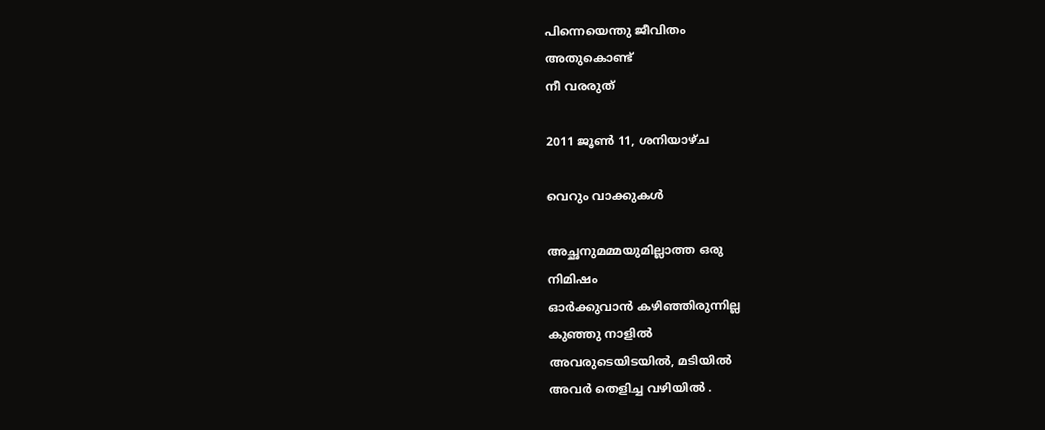പിന്നെയെന്തു ജീവിതം
അതുകൊണ്ട്
നീ വരരുത്

2011 ജൂൺ 11, ശനിയാഴ്‌ച

വെറും വാക്കുകള്‍

അച്ഛനുമമ്മയുമില്ലാത്ത ഒരു
നിമിഷം
ഓര്‍ക്കുവാന്‍ കഴിഞ്ഞിരുന്നില്ല
കുഞ്ഞു നാളില്‍
അവരുടെയിടയില്‍, മടിയില്‍
അവര്‍ തെളിച്ച വഴിയില്‍ .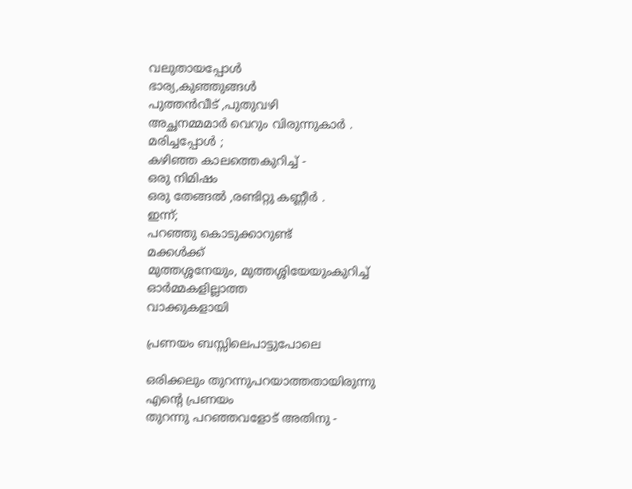വലുതായപ്പോള്‍
ഭാര്യ,കുഞ്ഞുങ്ങള്‍
പുത്തന്‍വീട് ,പുതുവഴി
അച്ഛനമ്മമാര്‍ വെറും വിരുന്നുകാര്‍ .
മരിച്ചപ്പോള്‍ ;
കഴിഞ്ഞ കാലത്തെകുറിച്ച് -
ഒരു നിമിഷം
ഒരു തേങ്ങല്‍ ,രണ്ടിറ്റു കണ്ണീര്‍ .
ഇന്ന്;
പറഞ്ഞു കൊടുക്കാറുണ്ട്
മക്കള്‍ക്ക്‌
മുത്തശ്ശനേയും, മുത്തശ്ശിയേയുംകുറിച്ച്
ഓര്‍മ്മകളില്ലാത്ത
വാക്കുകളായി

പ്രണയം ബസ്സിലെപാട്ടുപോലെ

ഒരിക്കലും തുറന്നുപറയാത്തതായിരുന്നു
എന്റെ പ്രണയം
തുറന്നു പറഞ്ഞവളോട് അതിനു -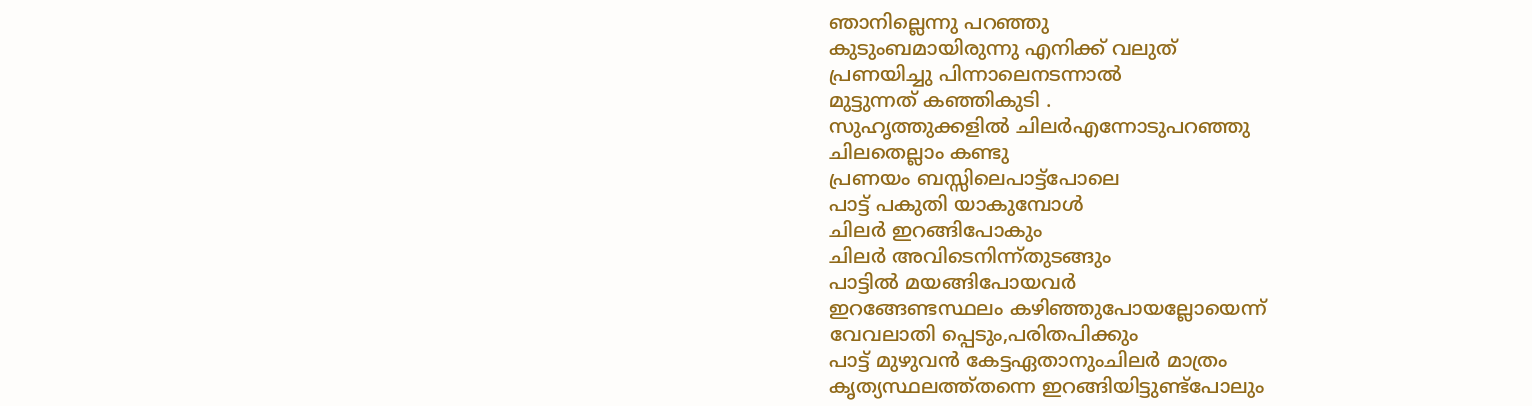ഞാനില്ലെന്നു പറഞ്ഞു
കുടുംബമായിരുന്നു എനിക്ക് വലുത്‌
പ്രണയിച്ചു പിന്നാലെനടന്നാല്‍
മുട്ടുന്നത് കഞ്ഞികുടി .
സുഹൃത്തുക്കളില്‍ ചിലര്‍എന്നോടുപറഞ്ഞു
ചിലതെല്ലാം കണ്ടു
പ്രണയം ബസ്സിലെപാട്ട്പോലെ
പാട്ട് പകുതി യാകുമ്പോള്‍
ചിലര്‍ ഇറങ്ങിപോകും
ചിലര്‍ അവിടെനിന്ന്തുടങ്ങും
പാട്ടില്‍ മയങ്ങിപോയവര്‍
ഇറങ്ങേണ്ടസ്ഥലം കഴിഞ്ഞുപോയല്ലോയെന്ന്
വേവലാതി പ്പെടും,പരിതപിക്കും
പാട്ട് മുഴുവന്‍ കേട്ടഏതാനുംചിലര്‍ മാത്രം
കൃത്യസ്ഥലത്ത്തന്നെ ഇറങ്ങിയിട്ടുണ്ട്പോലും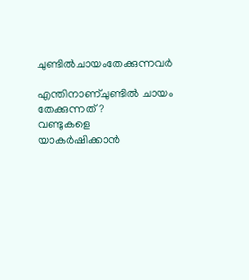ചുണ്ടില്‍ചായംതേക്കുന്നവര്‍

എന്തിനാണ്ചുണ്ടില്‍ ചായം തേക്കുന്നത് ?
വണ്ടുകളെ യാകര്‍ഷിക്കാന്‍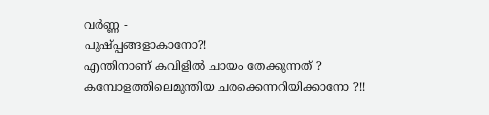വര്‍ണ്ണ -
പുഷ്പ്പങ്ങളാകാനോ?!
എന്തിനാണ് കവിളില്‍ ചായം തേക്കുന്നത് ?
കമ്പോളത്തിലെമുന്തിയ ചരക്കെന്നറിയിക്കാനോ ?!!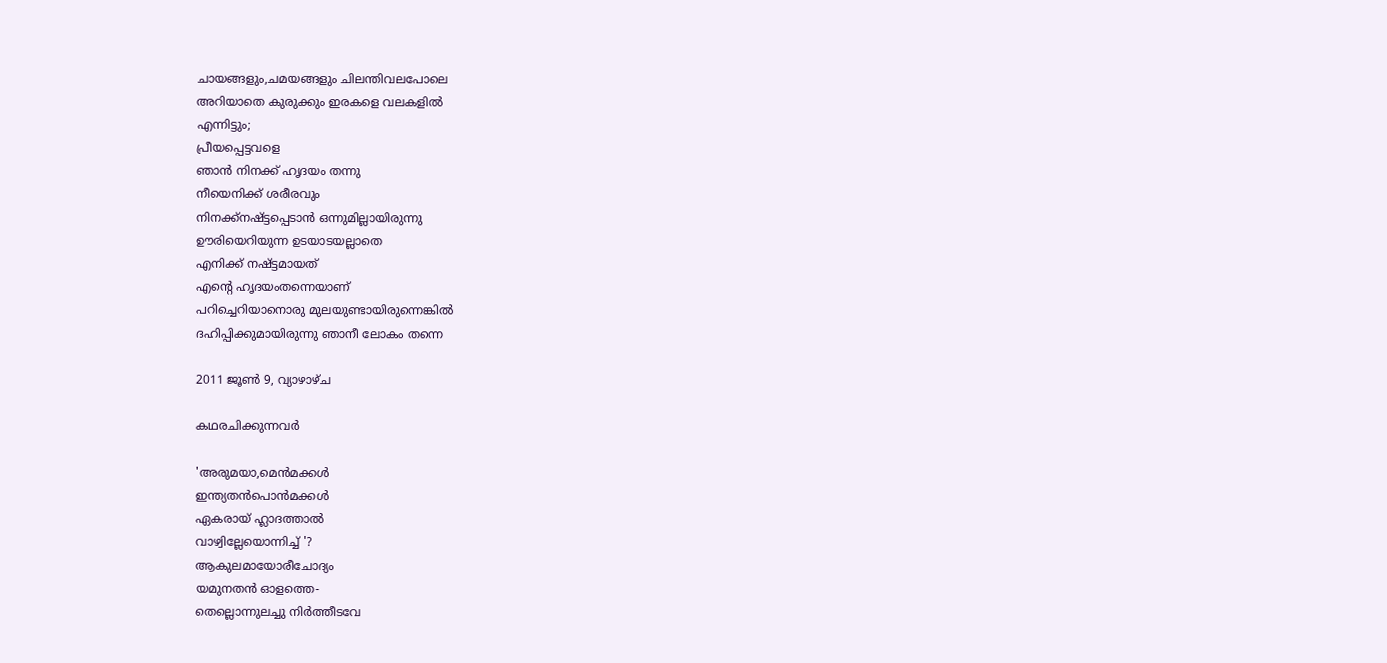ചായങ്ങളും,ചമയങ്ങളും ചിലന്തിവലപോലെ
അറിയാതെ കുരുക്കും ഇരകളെ വലകളില്‍
എന്നിട്ടും;
പ്രീയപ്പെട്ടവളെ
ഞാന്‍ നിനക്ക് ഹൃദയം തന്നു
നീയെനിക്ക് ശരീരവും
നിനക്ക്നഷ്ട്ടപ്പെടാന്‍ ഒന്നുമില്ലായിരുന്നു
ഊരിയെറിയുന്ന ഉടയാടയല്ലാതെ
എനിക്ക് നഷ്ട്ടമായത്
എന്റെ ഹൃദയംതന്നെയാണ്
പറിച്ചെറിയാനൊരു മുലയുണ്ടായിരുന്നെങ്കില്‍
ദഹിപ്പിക്കുമായിരുന്നു ഞാനീ ലോകം തന്നെ

2011 ജൂൺ 9, വ്യാഴാഴ്‌ച

കഥരചിക്കുന്നവര്‍

'അരുമയാ,മെന്‍മക്കള്‍
ഇന്ത്യതന്‍പൊന്‍മക്കള്‍
ഏകരായ് ഹ്ലാദത്താല്‍
വാഴ്വില്ലേയൊന്നിച്ച് '?
ആകുലമായോരീചോദ്യം
യമുനതന്‍ ഓളത്തെ-
തെല്ലൊന്നുലച്ചു നിര്‍ത്തീടവേ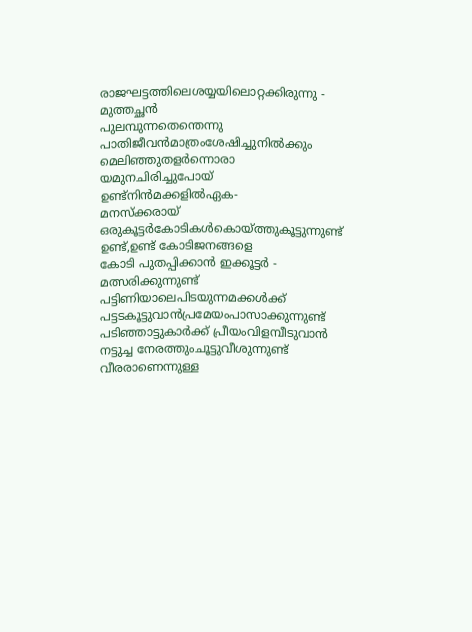രാജഘട്ടത്തിലെശയ്യയിലൊറ്റക്കിരുന്നു -
മുത്തച്ഛന്‍
പുലമ്പുന്നതെന്തെന്നു
പാതിജീവന്‍മാത്രംശേഷിച്ചുനില്‍ക്കും
മെലിഞ്ഞുതളര്‍ന്നൊരാ
യമുനചിരിച്ചുപോയ്‌
ഉണ്ട്നിന്‍മക്കളില്‍ഏക-
മനസ്ക്കരായ്
ഒരുകൂട്ടര്‍കോടികള്‍കൊയ്ത്തുകൂട്ടുന്നുണ്ട്
ഉണ്ട്,ഉണ്ട് കോടിജനങ്ങളെ
കോടി പുതപ്പിക്കാന്‍ ഇക്കൂട്ടര്‍ -
മത്സരിക്കുന്നുണ്ട്
പട്ടിണിയാലെപിടയുന്നമക്കള്‍ക്ക്‌
പട്ടടകൂട്ടുവാന്‍പ്രമേയംപാസാക്കുന്നുണ്ട്
പടിഞ്ഞാട്ടുകാര്‍ക്ക് പ്രീയംവിളമ്പീടുവാന്‍
നട്ടുച്ച നേരത്തുംചൂട്ടുവീശുന്നുണ്ട്
വീരരാണെന്നുള്ള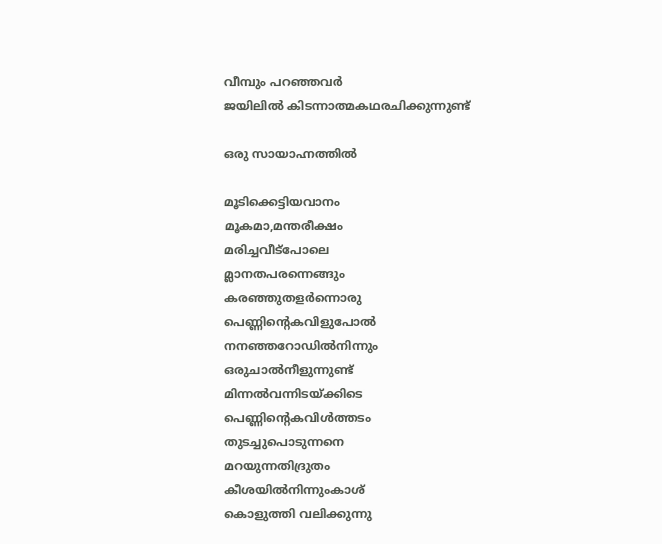വീമ്പും പറഞ്ഞവര്‍
ജയിലില്‍ കിടന്നാത്മകഥരചിക്കുന്നുണ്ട്

ഒരു സായാഹ്നത്തില്‍

മൂടിക്കെട്ടിയവാനം
മൂകമാ,മന്തരീക്ഷം
മരിച്ചവീട്പോലെ
മ്ലാനതപരന്നെങ്ങും
കരഞ്ഞുതളര്‍ന്നൊരു
പെണ്ണിന്റെകവിളുപോല്‍
നനഞ്ഞറോഡില്‍നിന്നും
ഒരുചാല്‍നീളുന്നുണ്ട്
മിന്നല്‍വന്നിടയ്ക്കിടെ
പെണ്ണിന്റെകവിള്‍ത്തടം
തുടച്ചുപൊടുന്നനെ
മറയുന്നതിദ്രുതം
കീശയില്‍നിന്നുംകാശ്
കൊളുത്തി വലിക്കുന്നു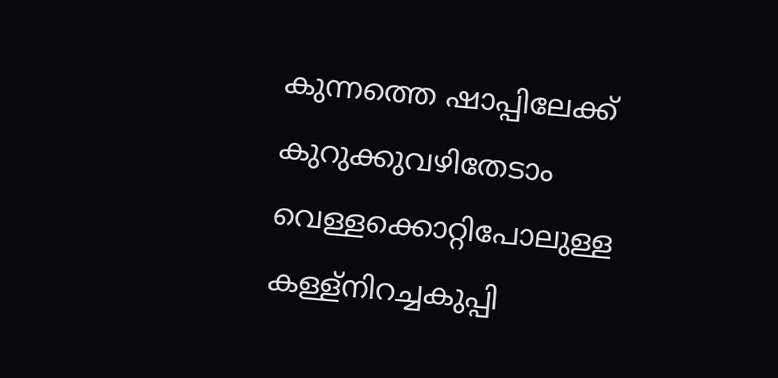കുന്നത്തെ ഷാപ്പിലേക്ക്
കുറുക്കുവഴിതേടാം
വെള്ളക്കൊറ്റിപോലുള്ള
കള്ള്നിറച്ചകുപ്പി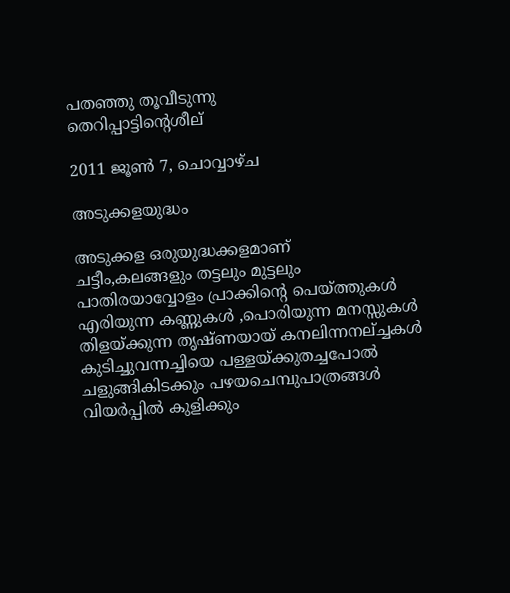പതഞ്ഞു തൂവീടുന്നു
തെറിപ്പാട്ടിന്റെശീല്

2011 ജൂൺ 7, ചൊവ്വാഴ്ച

അടുക്കളയുദ്ധം

അടുക്കള ഒരുയുദ്ധക്കളമാണ്
ചട്ടീം,കലങ്ങളും തട്ടലും മുട്ടലും
പാതിരയാവ്വോളം പ്രാക്കിന്റെ പെയ്ത്തുകള്‍
എരിയുന്ന കണ്ണുകള്‍ ,പൊരിയുന്ന മനസ്സുകള്‍
തിളയ്ക്കുന്ന തൃഷ്ണയായ് കനലിന്നനല്ച്ചകള്‍
കുടിച്ചുവന്നച്ചിയെ പള്ളയ്ക്കുതച്ചപോല്‍
ചളുങ്ങികിടക്കും പഴയചെമ്പുപാത്രങ്ങള്‍
വിയര്‍പ്പില്‍ കുളിക്കും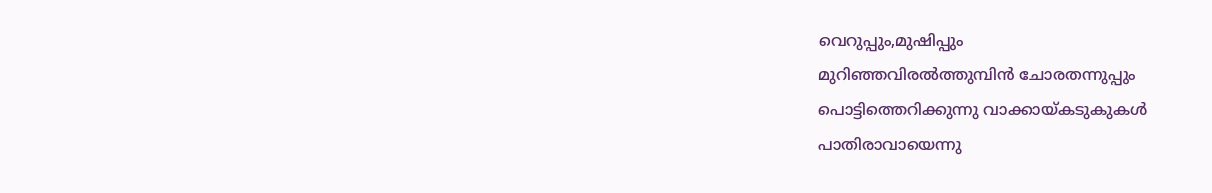വെറുപ്പും,മുഷിപ്പും
മുറിഞ്ഞവിരല്‍ത്തുമ്പിന്‍ ചോരതന്നുപ്പും
പൊട്ടിത്തെറിക്കുന്നു വാക്കായ്കടുകുകള്‍
പാതിരാവായെന്നു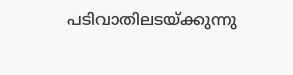പടിവാതിലടയ്ക്കുന്നു